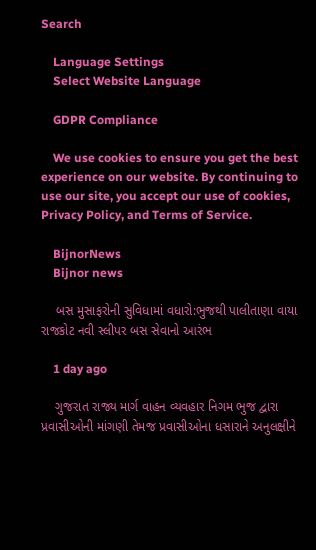Search

    Language Settings
    Select Website Language

    GDPR Compliance

    We use cookies to ensure you get the best experience on our website. By continuing to use our site, you accept our use of cookies, Privacy Policy, and Terms of Service.

    BijnorNews
    Bijnor news

    બસ મુસાફરોની સુવિધામાં વધારો:ભુજથી પાલીતાણા વાયા રાજકોટ નવી સ્લીપર બસ સેવાનો આરંભ

    1 day ago

    ગુજરાત રાજ્ય માર્ગ વાહન વ્યવહાર નિગમ ભુજ દ્વારા પ્રવાસીઓની માંગણી તેમજ પ્રવાસીઓના ધસારાને અનુલક્ષીને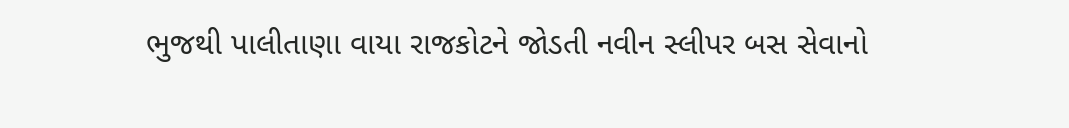ભુજથી પાલીતાણા વાયા રાજકોટને જોડતી નવીન સ્લીપર બસ સેવાનો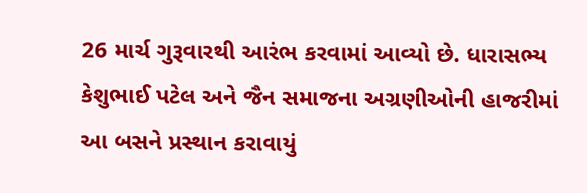26 માર્ચ ગુરૂવારથી આરંભ કરવામાં આવ્યો છે. ધારાસભ્ય કેશુભાઈ પટેલ અને જૈન સમાજના અગ્રણીઓની હાજરીમાં આ બસને પ્રસ્થાન કરાવાયું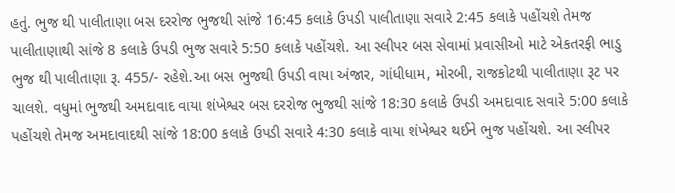હતું. ભુજ થી પાલીતાણા બસ દરરોજ ભુજથી સાંજે 16:45 કલાકે ઉપડી પાલીતાણા સવારે 2:45 કલાકે પહોંચશે તેમજ પાલીતાણાથી સાંજે 8 કલાકે ઉપડી ભુજ સવારે 5:50 કલાકે પહોંચશે. આ સ્લીપર બસ સેવામાં પ્રવાસીઓ માટે એકતરફી ભાડુ ભુજ થી પાલીતાણા રૂ. 455/- રહેશે.આ બસ ભુજથી ઉપડી વાયા અંજાર, ગાંધીધામ, મોરબી, રાજકોટથી પાલીતાણા રૂટ પર ચાલશે. વધુમાં ભુજથી અમદાવાદ વાયા શંખેશ્વર બસ દરરોજ ભુજથી સાંજે 18:30 કલાકે ઉપડી અમદાવાદ સવારે 5:00 કલાકે પહોંચશે તેમજ અમદાવાદથી સાંજે 18:00 કલાકે ઉપડી સવારે 4:30 કલાકે વાયા શંખેશ્વર થઈને ભુજ પહોંચશે. આ સ્લીપર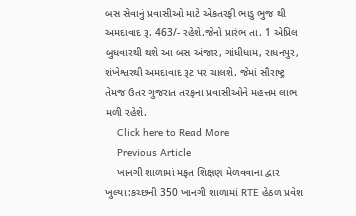બસ સેવાનું પ્રવાસીઓ માટે એકતરફી ભાડુ ભુજ થી અમદાવાદ રૂ. 463/- રહેશે.જેનો પ્રારંભ તા. 1 એપ્રિલ બુધવારથી થશે આ બસ અંજાર, ગાંધીધામ, રાધનપુર, શંખેશ્વરથી અમદાવાદ રૂટ પર ચાલશે. જેમાં સૌરાષ્ટ્ર તેમજ ઉતર ગુજરાત તરફના પ્રવાસીઓને મહત્તમ લાભ મળી રહેશે.
    Click here to Read More
    Previous Article
    ખાનગી શાળામાં મફત શિક્ષણ મેળવવાના દ્વાર ખુલ્યા:કચ્છની 350 ખાનગી શાળામાં RTE હેઠળ પ્રવેશ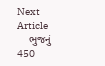Next Article
    ભુજનું 450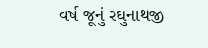વર્ષ જૂનું રઘુનાથજી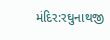મંદિર:રઘુનાથજી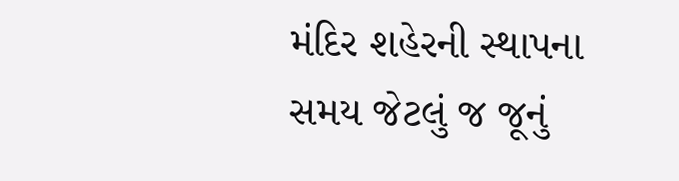મંદિર શહેરની સ્થાપના સમય જેટલું જ જૂનું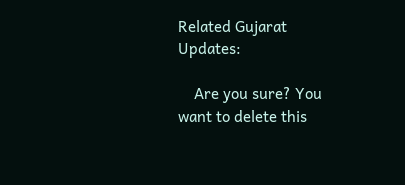Related Gujarat Updates:

    Are you sure? You want to delete this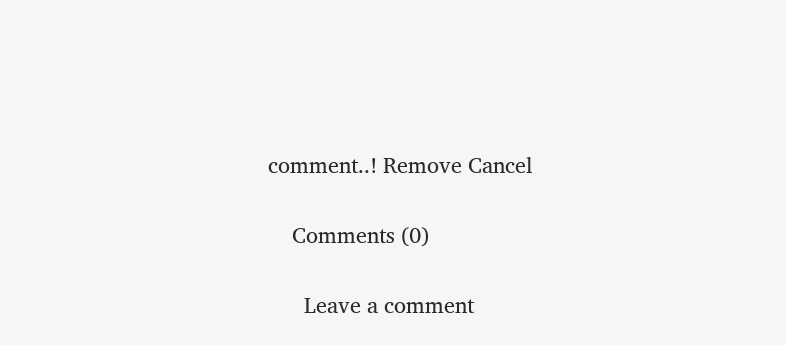comment..! Remove Cancel

    Comments (0)

      Leave a comment